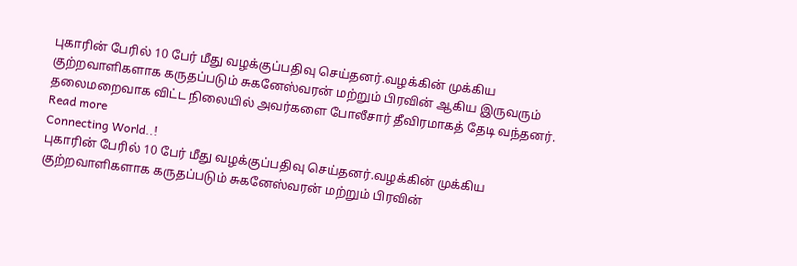புகாரின் பேரில் 10 பேர் மீது வழக்குப்பதிவு செய்தனர்.வழக்கின் முக்கிய குற்றவாளிகளாக கருதப்படும் சுகனேஸ்வரன் மற்றும் பிரவின் ஆகிய இருவரும் தலைமறைவாக விட்ட நிலையில் அவர்களை போலீசார் தீவிரமாகத் தேடி வந்தனர்.
Read more
Connecting World..!
புகாரின் பேரில் 10 பேர் மீது வழக்குப்பதிவு செய்தனர்.வழக்கின் முக்கிய குற்றவாளிகளாக கருதப்படும் சுகனேஸ்வரன் மற்றும் பிரவின்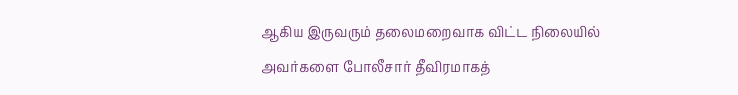ஆகிய இருவரும் தலைமறைவாக விட்ட நிலையில் அவர்களை போலீசார் தீவிரமாகத்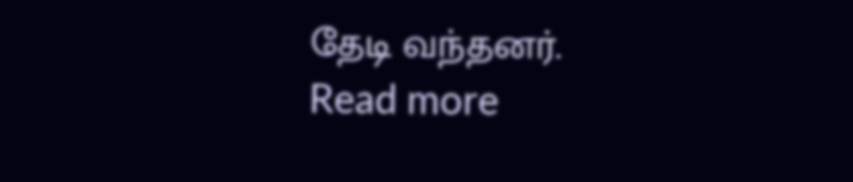தேடி வந்தனர்.
Read more